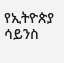የኢትዮጵያ ሳይንስ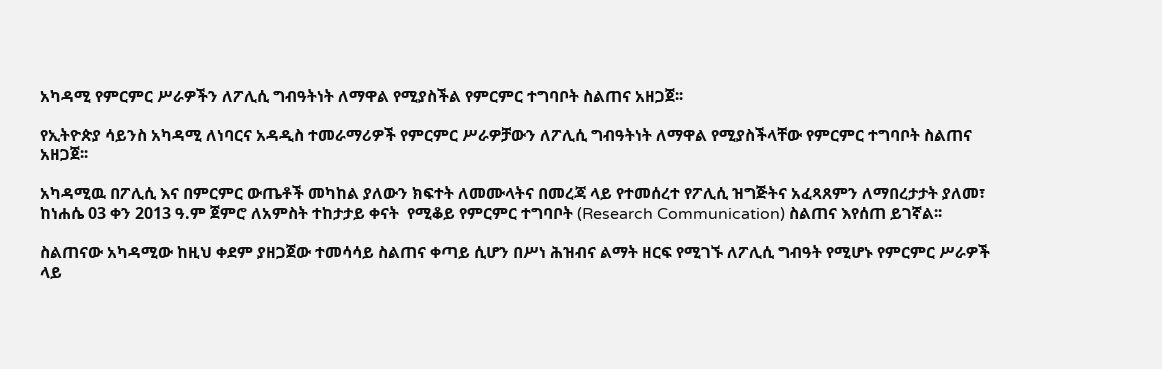አካዳሚ የምርምር ሥራዎችን ለፖሊሲ ግብዓትነት ለማዋል የሚያስችል የምርምር ተግባቦት ስልጠና አዘጋጀ፡፡

የኢትዮጵያ ሳይንስ አካዳሚ ለነባርና አዳዲስ ተመራማሪዎች የምርምር ሥራዎቻውን ለፖሊሲ ግብዓትነት ለማዋል የሚያስችላቸው የምርምር ተግባቦት ስልጠና አዘጋጀ፡፡

አካዳሚዉ በፖሊሲ እና በምርምር ውጤቶች መካከል ያለውን ክፍተት ለመሙላትና በመረጃ ላይ የተመሰረተ የፖሊሲ ዝግጅትና አፈጻጸምን ለማበረታታት ያለመ፣ ከነሐሴ 03 ቀን 2013 ዓ.ም ጀምሮ ለአምስት ተከታታይ ቀናት  የሚቆይ የምርምር ተግባቦት (Research Communication) ስልጠና እየሰጠ ይገኛል፡፡

ስልጠናው አካዳሚው ከዚህ ቀደም ያዘጋጀው ተመሳሳይ ስልጠና ቀጣይ ሲሆን በሥነ ሕዝብና ልማት ዘርፍ የሚገኙ ለፖሊሲ ግብዓት የሚሆኑ የምርምር ሥራዎች ላይ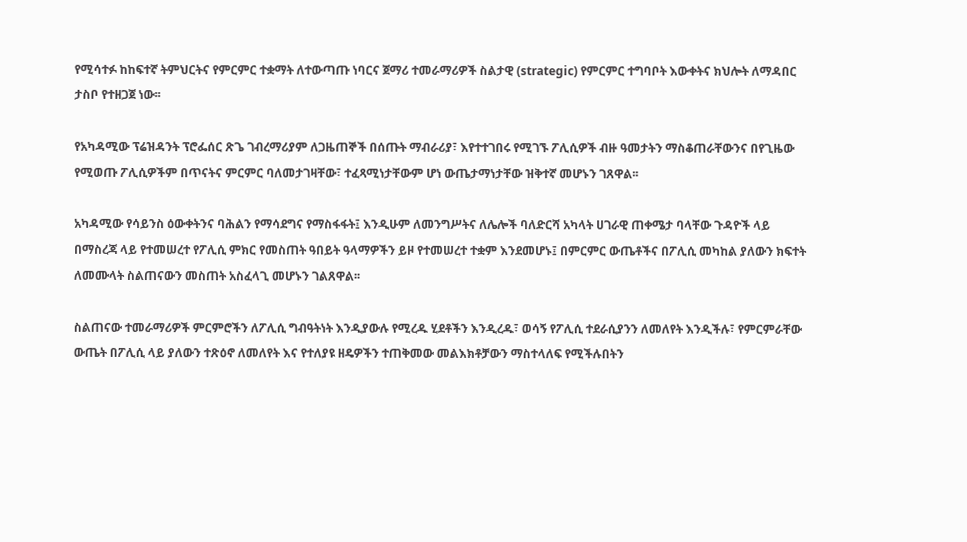የሚሳተፉ ከከፍተኛ ትምህርትና የምርምር ተቋማት ለተውጣጡ ነባርና ጀማሪ ተመራማሪዎች ስልታዊ (strategic) የምርምር ተግባቦት እውቀትና ክህሎት ለማዳበር ታስቦ የተዘጋጀ ነው፡፡

የአካዳሚው ፕሬዝዳንት ፕሮፌሰር ጽጌ ገብረማሪያም ለጋዜጠኞች በሰጡት ማብራሪያ፣ እየተተገበሩ የሚገኙ ፖሊሲዎች ብዙ ዓመታትን ማስቆጠራቸውንና በየጊዜው የሚወጡ ፖሊሲዎችም በጥናትና ምርምር ባለመታገዛቸው፣ ተፈጻሚነታቸውም ሆነ ውጤታማነታቸው ዝቅተኛ መሆኑን ገጸዋል፡፡

አካዳሚው የሳይንስ ዕውቀትንና ባሕልን የማሳደግና የማስፋፋት፤ እንዲሁም ለመንግሥትና ለሌሎች ባለድርሻ አካላት ሀገራዊ ጠቀሜታ ባላቸው ጉዳዮች ላይ በማስረጃ ላይ የተመሠረተ የፖሊሲ ምክር የመስጠት ዓበይት ዓላማዎችን ይዞ የተመሠረተ ተቋም እንደመሆኑ፤ በምርምር ውጤቶችና በፖሊሲ መካከል ያለውን ክፍተት ለመሙላት ስልጠናውን መስጠት አስፈላጊ መሆኑን ገልጸዋል፡፡

ስልጠናው ተመራማሪዎች ምርምሮችን ለፖሊሲ ግብዓትነት እንዲያውሉ የሚረዱ ሂደቶችን እንዲረዱ፣ ወሳኝ የፖሊሲ ተደራሲያንን ለመለየት እንዲችሉ፣ የምርምራቸው ውጤት በፖሊሲ ላይ ያለውን ተጽዕኖ ለመለየት እና የተለያዩ ዘዴዎችን ተጠቅመው መልእክቶቻውን ማስተላለፍ የሚችሉበትን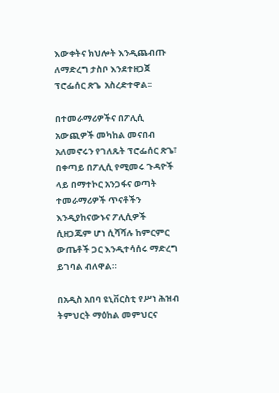እውቀትና ክህሎት እንዲጨብጡ ለማድረግ ታስቦ እንደተዘጋጀ ፕሮፌሰር ጽጌ  አስረድተዋል፡፡

በተመራማሪዎችና በፖሊሲ አውጪዎች መካከል መናበብ አለመኖሩን የገለጹት ፕሮፌሰር ጽጌ፣ በቀጣይ በፖሊሲ የሚመሩ ጉዳዮች ላይ በማተኮር አንጋፋና ወጣት ተመራማሪዎች ጥናቶችን እንዲያከናውኑና ፖሊሲዎች ሲዘጋጁም ሆነ ሲሻሻሉ ከምርምር ውጤቶች ጋር እንዲተሳሰሩ ማድረግ ይገባል ብለዋል።

በአዲስ አበባ ዩኒቨርስቲ የሥነ ሕዝብ ትምህርት ማዕከል መምህርና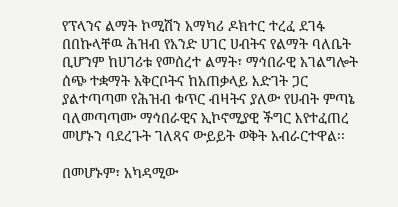የፕላንና ልማት ኮሚሽን አማካሪ ዶክተር ተረፈ ደገፋ በበኩላቸዉ ሕዝብ የአንድ ሀገር ሀብትና የልማት ባለቤት ቢሆንም ከሀገሪቱ የመሰረተ ልማት፣ ማኅበራዊ አገልግሎት ሰጭ ተቋማት አቅርቦትና ከአጠቃላይ እድገት ጋር ያልተጣጣመ የሕዝብ ቁጥር ብዛትና ያለው የሀብት ምጣኔ ባለመጣጣሙ ማኅበራዊና ኢኮኖሚያዊ ችግር እየተፈጠረ መሆኑን ባደረጉት ገለጻና ውይይት ወቅት አብራርተዋል፡፡

በመሆኑም፣ አካዳሚው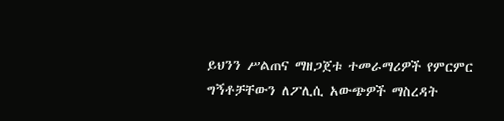ይህንን ሥልጠና ማዘጋጀቱ ተመራማሪዎች የምርምር ግኝቶቻቸውን ለፖሊሲ አውጭዎች ማስረዳት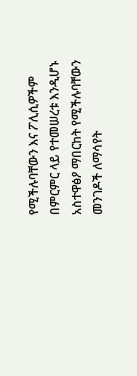የሚችሉባቸውን እና ፖሊሲዎችም በምርምር ላይ የተመሠረቱ እንዲሆኑ አስተዋፅዖ ማበርከት የሚችሉባቸውን መንገዶች ለማሳየት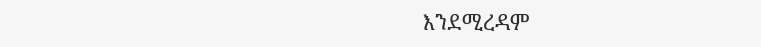እንደሚረዳም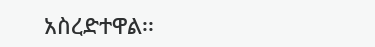አስረድተዋል፡፡